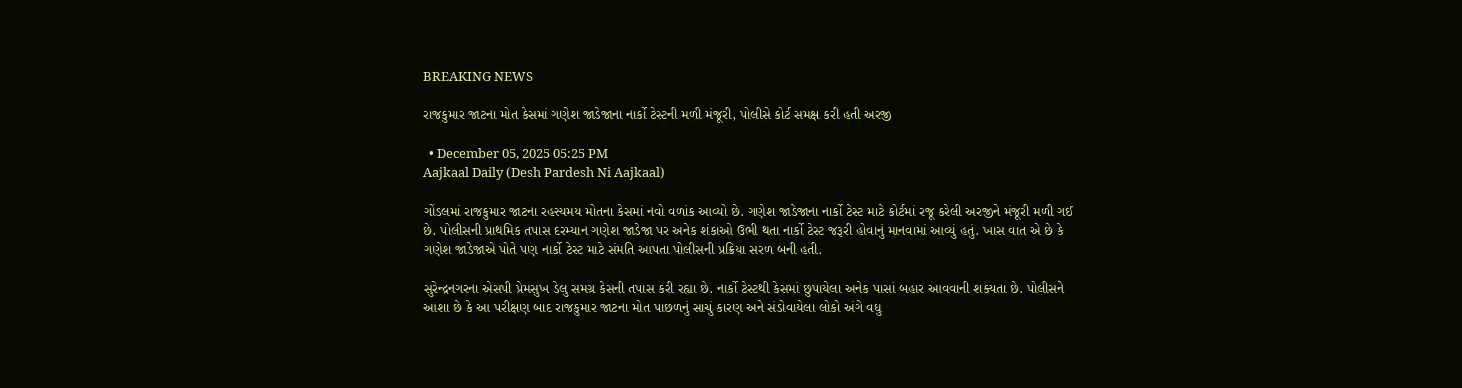BREAKING NEWS

રાજકુમાર જાટના મોત કેસમાં ગણેશ જાડેજાના નાર્કો ટેસ્ટની મળી મંજૂરી, પોલીસે કોર્ટ સમક્ષ કરી હતી અરજી

  • December 05, 2025 05:25 PM
Aajkaal Daily (Desh Pardesh Ni Aajkaal)

ગોંડલમાં રાજકુમાર જાટના રહસ્યમય મોતના કેસમાં નવો વળાંક આવ્યો છે. ગણેશ જાડેજાના નાર્કો ટેસ્ટ માટે કોર્ટમાં રજૂ કરેલી અરજીને મંજૂરી મળી ગઈ છે. પોલીસની પ્રાથમિક તપાસ દરમ્યાન ગણેશ જાડેજા પર અનેક શંકાઓ ઉભી થતા નાર્કો ટેસ્ટ જરૂરી હોવાનું માનવામાં આવ્યું હતું. ખાસ વાત એ છે કે ગણેશ જાડેજાએ પોતે પણ નાર્કો ટેસ્ટ માટે સંમતિ આપતા પોલીસની પ્રક્રિયા સરળ બની હતી.

સુરેન્દ્રનગરના એસપી પ્રેમસુખ ડેલુ સમગ્ર કેસની તપાસ કરી રહ્યા છે. નાર્કો ટેસ્ટથી કેસમાં છુપાયેલા અનેક પાસાં બહાર આવવાની શક્યતા છે. પોલીસને આશા છે કે આ પરીક્ષણ બાદ રાજકુમાર જાટના મોત પાછળનું સાચું કારણ અને સંડોવાયેલા લોકો અંગે વધુ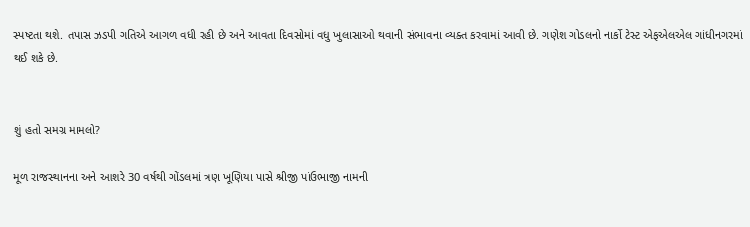સ્પષ્ટતા થશે. તપાસ ઝડપી ગતિએ આગળ વધી રહી છે અને આવતા દિવસોમાં વધુ ખુલાસાઓ થવાની સંભાવના વ્યક્ત કરવામાં આવી છે. ગણેશ ગોડલનો નાર્કો ટેસ્ટ એફએલએલ ગાંધીનગરમાં થઈ શકે છે.


શું હતો સમગ્ર મામલો?

મૂળ રાજસ્થાનના અને આશરે 30 વર્ષથી ગોંડલમાં ત્રણ ખૂણિયા પાસે શ્રીજી પાંઉભાજી નામની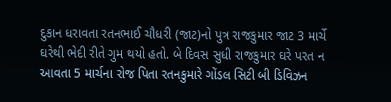દુકાન ધરાવતા રતનભાઈ ચૌધરી (જાટ)નો પુત્ર રાજકુમાર જાટ 3 માર્ચે ઘરેથી ભેદી રીતે ગુમ થયો હતો. બે દિવસ સુધી રાજકુમાર ઘરે પરત ન આવતા 5 માર્ચના રોજ પિતા રતનકુમારે ગોંડલ સિટી બી ડિવિઝન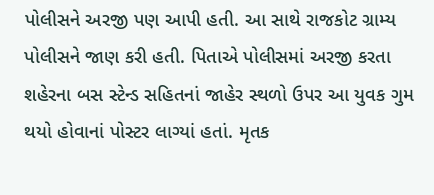પોલીસને અરજી પણ આપી હતી. આ સાથે રાજકોટ ગ્રામ્ય પોલીસને જાણ કરી હતી. પિતાએ પોલીસમાં અરજી કરતા શહેરના બસ સ્ટેન્ડ સહિતનાં જાહેર સ્થળો ઉપર આ યુવક ગુમ થયો હોવાનાં પોસ્ટર લાગ્યાં હતાં. મૃતક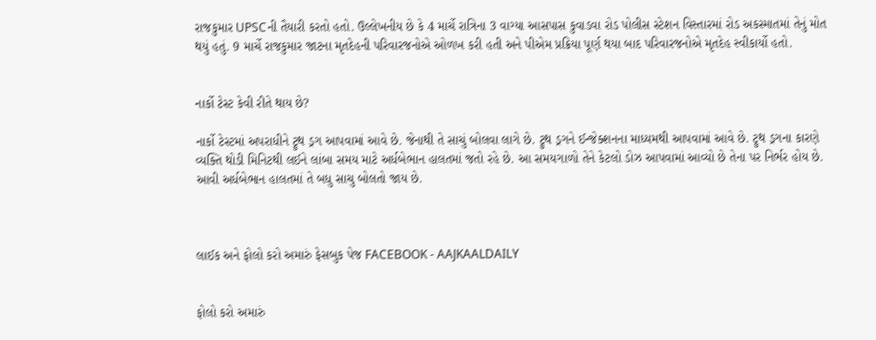રાજકુમાર UPSCની તૈયારી કરતો હતો. ઉલ્લેખનીય છે કે 4 માર્ચે રાત્રિના 3 વાગ્યા આસપાસ કુવાડવા રોડ પોલીસ સ્ટેશન વિસ્તારમાં રોડ અકસ્માતમાં તેનું મોત થયું હતું. 9 માર્ચે રાજકુમાર જાટના મૃતદેહની પરિવારજનોએ ઓળખ કરી હતી અને પીએમ પ્રક્રિયા પૂર્ણ થયા બાદ પરિવારજનોએ મૃતદેહ સ્વીકાર્યો હતો.


નાર્કો ટેસ્ટ કેવી રીતે થાય છે?

નાર્કો ટેસ્ટમાં અપરાધીને ટ્રુથ ડ્રગ આપવામાં આવે છે. જેનાથી તે સાચું બોલવા લાગે છે. ટ્રુથ ડ્રગને ઈન્જેક્શનના માધ્યમથી આપવામાં આવે છે. ટ્રુથ ડ્રગના કારણે વ્યક્તિ થોડી મિનિટથી લઈને લાંબા સમય માટે અર્ધબેભાન હાલતમાં જતો રહે છે. આ સમયગાળો તેને કેટલો ડોઝ આપવામાં આવ્યો છે તેના પર નિર્ભર હોય છે. આવી અર્ધબેભાન હાલતમાં તે બધુ સાચુ બોલતો જાય છે.



લાઈક અને ફોલો કરો અમારું ફેસબુક પેજ FACEBOOK - AAJKAALDAILY


ફોલો કરો અમારું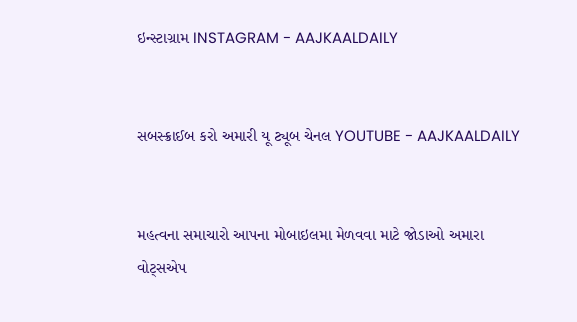ઇન્સ્ટાગ્રામ INSTAGRAM - AAJKAALDAILY


સબસ્ક્રાઈબ કરો અમારી યૂ ટ્યૂબ ચેનલ YOUTUBE - AAJKAALDAILY


મહત્વના સમાચારો આપના મોબાઇલમા મેળવવા માટે જોડાઓ અમારા વોટ્સએપ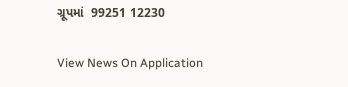ગ્રૂપમાં  99251 12230

View News On Application